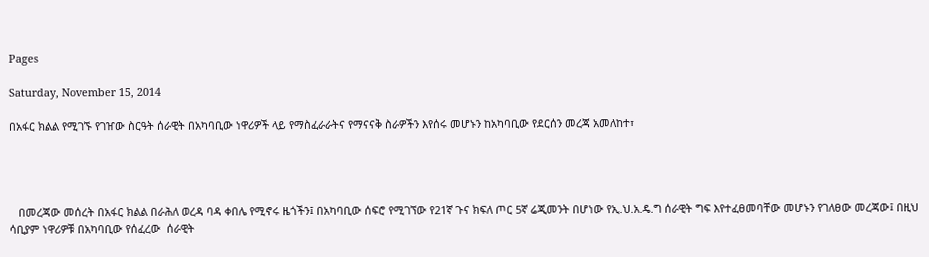Pages

Saturday, November 15, 2014

በአፋር ክልል የሚገኙ የገዠው ስርዓት ሰራዊት በአካባቢው ነዋሪዎች ላይ የማስፈራራትና የማናናቅ ስራዎችን እየሰሩ መሆኑን ከአካባቢው የደርሰን መረጃ አመለከተ፣




   በመረጃው መሰረት በአፋር ክልል በራሕለ ወረዳ ባዳ ቀበሌ የሚኖሩ ዜጎችን፤ በአካባቢው ሰፍሮ የሚገኘው የ21ኛ ጉና ክፍለ ጦር 5ኛ ሬጂመንት በሆነው የኢ.ህ.አ.ዴ.ግ ሰራዊት ግፍ እየተፈፀመባቸው መሆኑን የገለፀው መረጃው፤ በዚህ ሳቢያም ነዋሪዎቹ በአካባቢው የሰፈረው  ሰራዊት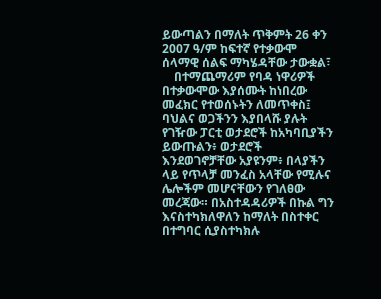ይውጣልን በማለት ጥቅምት 26 ቀን 2007 ዓ/ም ከፍተኛ የተቃውሞ ሰላማዊ ሰልፍ ማካሄዳቸው ታውቋል፣
    በተማጨማሪም የባዳ ነዋሪዎች በተቃውሞው እያሰሙት ከነበረው መፈክር የተወሰኑትን ለመጥቀስ፤ ባህልና ወጋችንን እያበላሹ ያሉት የገዥው ፓርቲ ወታደሮች ከአካባቢያችን ይውጡልን፥ ወታደሮች እንደወገኖቻቸው አያዩንም፥ በላያችን ላይ የጥላቻ መንፈስ አላቸው የሚሉና ሌሎችም መሆናቸውን የገለፀው መረጃው። በአስተዳዳሪዎች በኩል ግን እናስተካክለዋለን ከማለት በስተቀር በተግባር ሲያስተካክሉ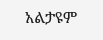አልታዩም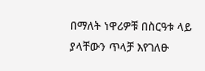በማለት ነዋሪዎቹ በስርዓቱ ላይ ያላቸውን ጥላቻ እየገለፁ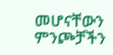መሆናቸውን ምንጮቻችን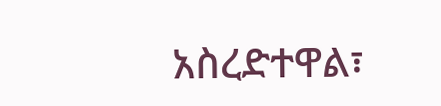አስረድተዋል፣